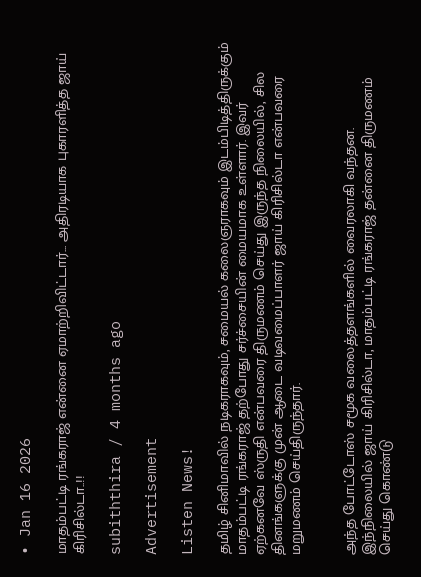• Jan 16 2026

மாதம்பட்டி ரங்கராஜ் என்னை ஏமாற்றிவிட்டார்... அதிரடியாக புகாரளித்த ஜாய் கிரிசில்டா..!!

subiththira / 4 months ago

Advertisement

Listen News!

தமிழ் சினிமாவில் நடிகராகவும், சமையல் கலைஞராகவும் இடம்பிடித்திருக்கும் மாதம்பட்டி ரங்கராஜ் தற்போது சர்ச்சையின் மையமாக உள்ளார். இவர் ஏற்கனவே ஸ்ருதி என்பவரை திருமணம் செய்து இருந்த நிலையில், சில தினங்களுக்கு முன் ஆடை வடிவமைப்பாளர் ஜாய் கிரிசில்டா என்பவரை மறுமணம் செய்திருந்தார்.


அந்த போட்டோஸ் சமூக வலைத்தளங்களில் வைரலாகி வந்தன. இந்நிலையில் ஜாய் கிரிசில்டா, மாதம்பட்டி ரங்கராஜ் தன்னை திருமணம் செய்து கொண்டு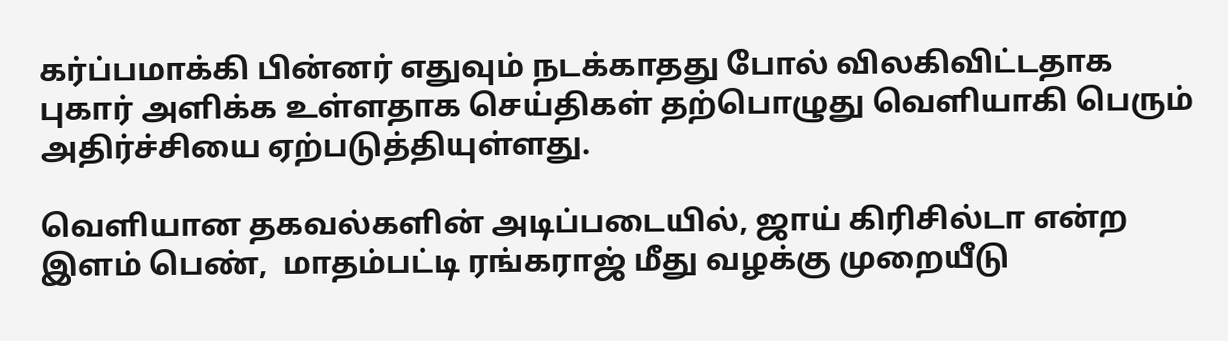கர்ப்பமாக்கி பின்னர் எதுவும் நடக்காதது போல் விலகிவிட்டதாக புகார் அளிக்க உள்ளதாக செய்திகள் தற்பொழுது வெளியாகி பெரும் அதிர்ச்சியை ஏற்படுத்தியுள்ளது.

வெளியான தகவல்களின் அடிப்படையில், ஜாய் கிரிசில்டா என்ற இளம் பெண்,  மாதம்பட்டி ரங்கராஜ் மீது வழக்கு முறையீடு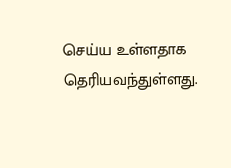செய்ய உள்ளதாக தெரியவந்துள்ளது.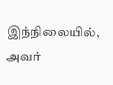இந்நிலையில், அவர்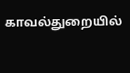காவல்துறையில்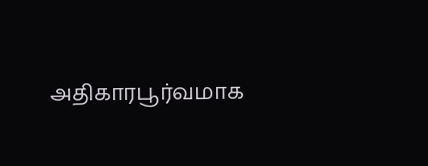அதிகாரபூர்வமாக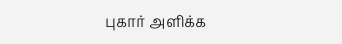புகார் அளிக்க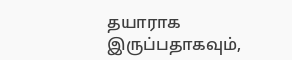தயாராக இருப்பதாகவும்,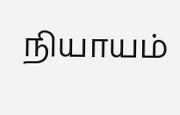நியாயம்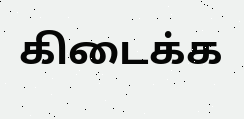கிடைக்க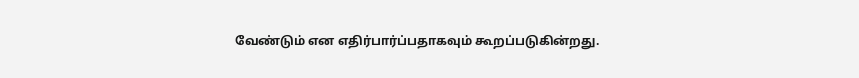வேண்டும் என எதிர்பார்ப்பதாகவும் கூறப்படுகின்றது.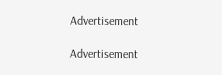Advertisement

Advertisement